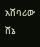አሸባሪው ሸኔ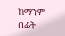ከማንም በፊት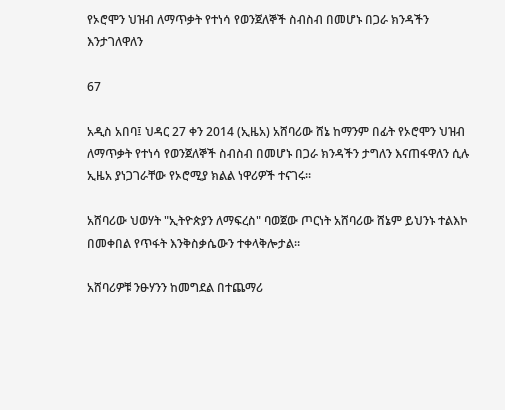የኦሮሞን ህዝብ ለማጥቃት የተነሳ የወንጀለኞች ስብስብ በመሆኑ በጋራ ክንዳችን እንታገለዋለን

67

አዲስ አበባ፤ ህዳር 27 ቀን 2014 (ኢዜአ) አሸባሪው ሸኔ ከማንም በፊት የኦሮሞን ህዝብ ለማጥቃት የተነሳ የወንጀለኞች ስብስብ በመሆኑ በጋራ ክንዳችን ታግለን እናጠፋዋለን ሲሉ ኢዜአ ያነጋገራቸው የኦሮሚያ ክልል ነዋሪዎች ተናገሩ።

አሸባሪው ህወሃት "ኢትዮጵያን ለማፍረስ" ባወጀው ጦርነት አሸባሪው ሸኔም ይህንኑ ተልእኮ በመቀበል የጥፋት እንቅስቃሴውን ተቀላቅሎታል።

አሸባሪዎቹ ንፁሃንን ከመግደል በተጨማሪ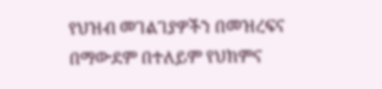የህዝብ መገልገያዎችን በመዝረፍና በማውደም በተለይም የህክምና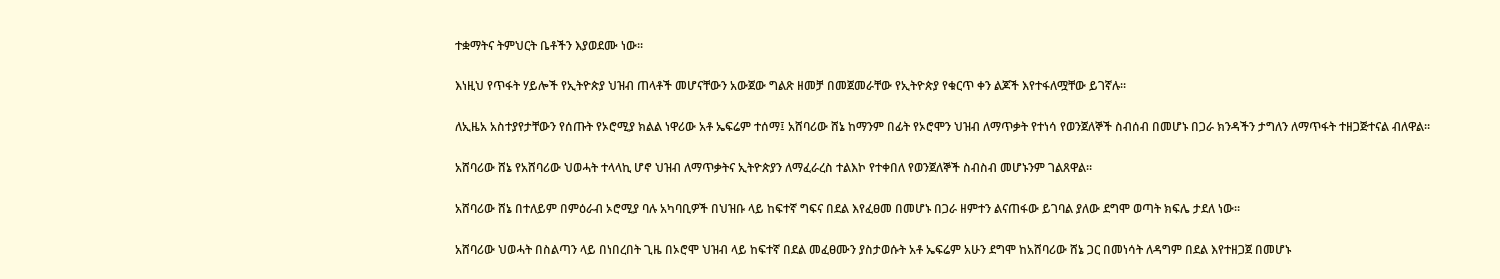ተቋማትና ትምህርት ቤቶችን እያወደሙ ነው።

እነዚህ የጥፋት ሃይሎች የኢትዮጵያ ህዝብ ጠላቶች መሆናቸውን አውጀው ግልጽ ዘመቻ በመጀመራቸው የኢትዮጵያ የቁርጥ ቀን ልጆች እየተፋለሟቸው ይገኛሉ።

ለኢዜአ አስተያየታቸውን የሰጡት የኦሮሚያ ክልል ነዋሪው አቶ ኤፍሬም ተሰማ፤ አሸባሪው ሸኔ ከማንም በፊት የኦሮሞን ህዝብ ለማጥቃት የተነሳ የወንጀለኞች ስብሰብ በመሆኑ በጋራ ክንዳችን ታግለን ለማጥፋት ተዘጋጅተናል ብለዋል።

አሸባሪው ሸኔ የአሸባሪው ህወሓት ተላላኪ ሆኖ ህዝብ ለማጥቃትና ኢትዮጵያን ለማፈራረስ ተልእኮ የተቀበለ የወንጀለኞች ስብስብ መሆኑንም ገልጸዋል።

አሸባሪው ሸኔ በተለይም በምዕራብ ኦሮሚያ ባሉ አካባቢዎች በህዝቡ ላይ ከፍተኛ ግፍና በደል እየፈፀመ በመሆኑ በጋራ ዘምተን ልናጠፋው ይገባል ያለው ደግሞ ወጣት ክፍሌ ታደለ ነው።

አሸባሪው ህወሓት በስልጣን ላይ በነበረበት ጊዜ በኦሮሞ ህዝብ ላይ ከፍተኛ በደል መፈፀሙን ያስታወሱት አቶ ኤፍሬም አሁን ደግሞ ከአሸባሪው ሸኔ ጋር በመነሳት ለዳግም በደል እየተዘጋጀ በመሆኑ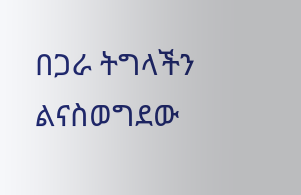በጋራ ትግላችን ልናስወግደው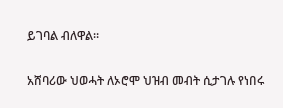ይገባል ብለዋል።

አሸባሪው ህወሓት ለኦሮሞ ህዝብ መብት ሲታገሉ የነበሩ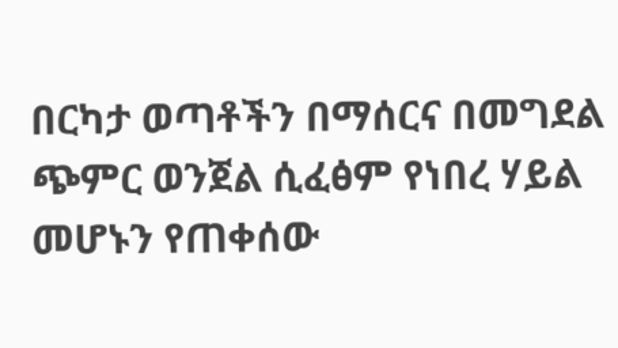በርካታ ወጣቶችን በማሰርና በመግደል ጭምር ወንጀል ሲፈፅም የነበረ ሃይል መሆኑን የጠቀሰው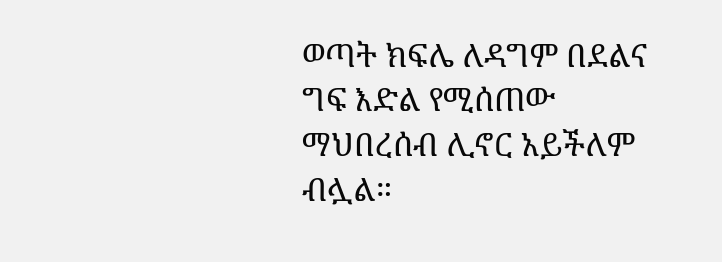ወጣት ክፍሌ ለዳግም በደልና ግፍ እድል የሚሰጠው ማህበረሰብ ሊኖር አይችለም ብሏል።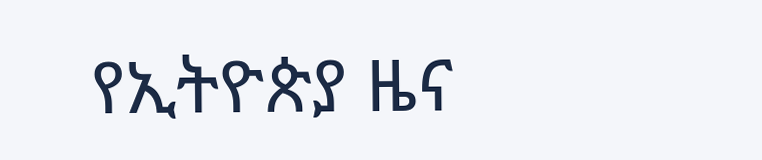የኢትዮጵያ ዜና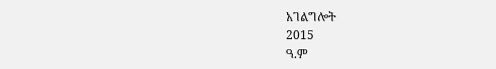አገልግሎት
2015
ዓ.ም